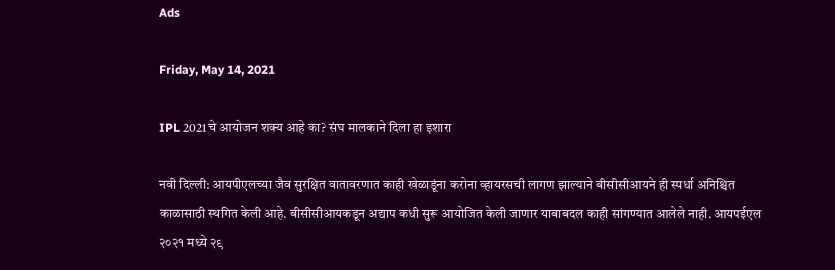Ads

Friday, May 14, 2021

IPL 2021चे आयोजन शक्य आहे का? संघ मालकाने दिला हा इशारा

नवी दिल्ली: आयपीएलच्या जैव सुरक्षित वातावरणात काही खेळाडूंना करोना व्हायरसची लागण झाल्याने बीसीसीआयने ही स्पर्धा अनिश्चित काळासाठी स्थगित केली आहे. बीसीसीआयकडून अद्याप कधी सुरू आयोजित केली जाणार याबाबदल काही सांगण्यात आलेले नाही. आयपईएल २०२१ मध्ये २९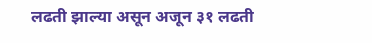लढती झाल्या असून अजून ३१ लढती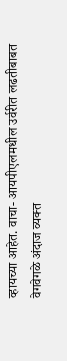व्हायच्या आहेत. वाचा- आयपीएलमधील उर्वरीत लढतीबाबत वेगवेगळे अंदाज व्यक्त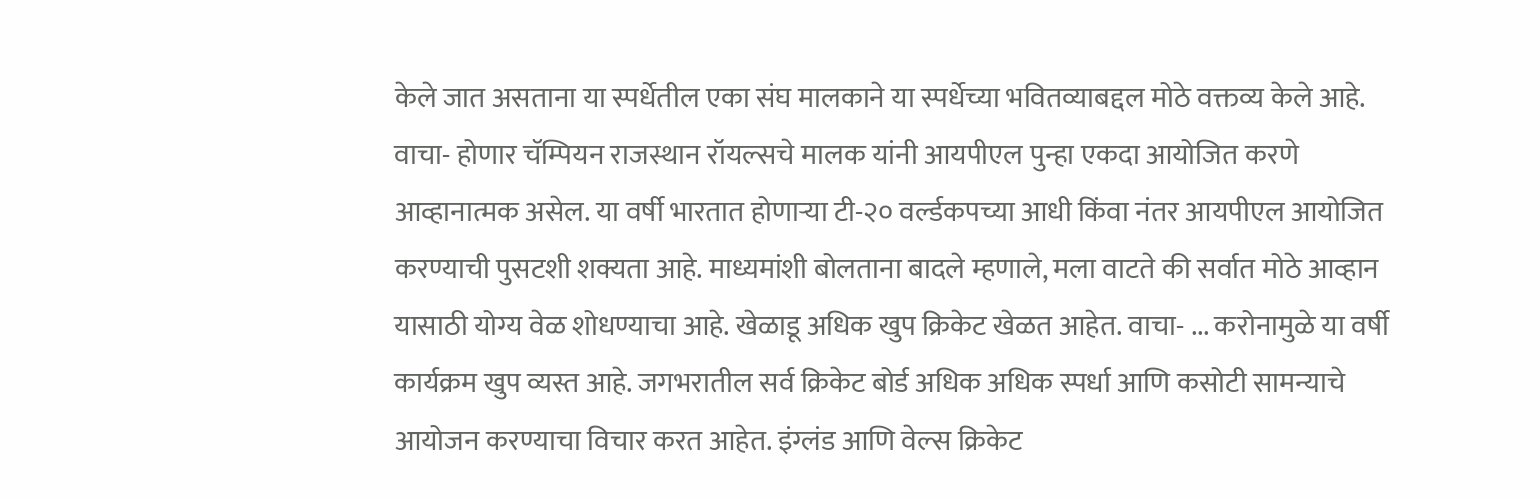केले जात असताना या स्पर्धेतील एका संघ मालकाने या स्पर्धेच्या भवितव्याबद्दल मोठे वक्तव्य केले आहे. वाचा- होणार चॅम्पियन राजस्थान रॉयल्सचे मालक यांनी आयपीएल पुन्हा एकदा आयोजित करणे आव्हानात्मक असेल. या वर्षी भारतात होणाऱ्या टी-२० वर्ल्डकपच्या आधी किंवा नंतर आयपीएल आयोजित करण्याची पुसटशी शक्यता आहे. माध्यमांशी बोलताना बादले म्हणाले, मला वाटते की सर्वात मोठे आव्हान यासाठी योग्य वेळ शोधण्याचा आहे. खेळाडू अधिक खुप क्रिकेट खेळत आहेत. वाचा- ... करोनामुळे या वर्षी कार्यक्रम खुप व्यस्त आहे. जगभरातील सर्व क्रिकेट बोर्ड अधिक अधिक स्पर्धा आणि कसोटी सामन्याचे आयोजन करण्याचा विचार करत आहेत. इंग्लंड आणि वेल्स क्रिकेट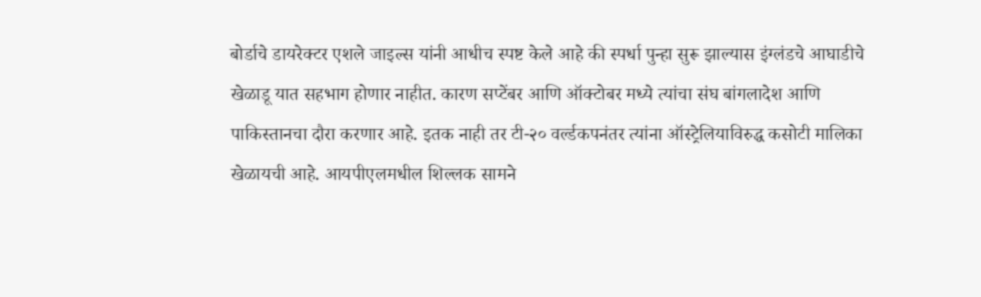बोर्डाचे डायरेक्टर एशले जाइल्स यांनी आधीच स्पष्ट केले आहे की स्पर्धा पुन्हा सुरू झाल्यास इंग्लंडचे आघाडीचे खेळाडू यात सहभाग होणार नाहीत. कारण सप्टेंबर आणि ऑक्टोबर मध्ये त्यांचा संघ बांगलादेश आणि पाकिस्तानचा दौरा करणार आहे. इतक नाही तर टी-२० वर्ल्डकपनंतर त्यांना ऑस्ट्रेलियाविरुद्ध कसोटी मालिका खेळायची आहे. आयपीएलमधील शिल्लक सामने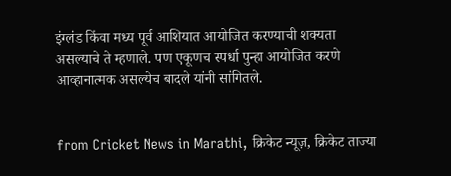इंग्लंड किंवा मध्य पूर्व आशियात आयोजित करण्याची शक्यता असल्याचे ते म्हणाले. पण एकूणच स्पर्धा पुन्हा आयोजित करणे आव्हानात्मक असल्येच बादले यांनी सांगितले.


from Cricket News in Marathi, क्रिकेट न्यूज़, क्रिकेट ताज्या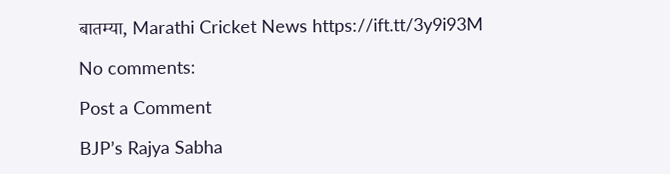बातम्या, Marathi Cricket News https://ift.tt/3y9i93M

No comments:

Post a Comment

BJP’s Rajya Sabha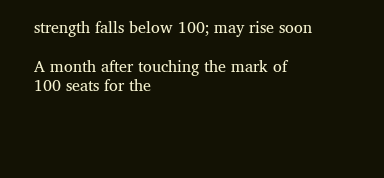strength falls below 100; may rise soon

A month after touching the mark of 100 seats for the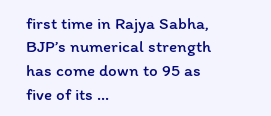first time in Rajya Sabha, BJP’s numerical strength has come down to 95 as five of its ...